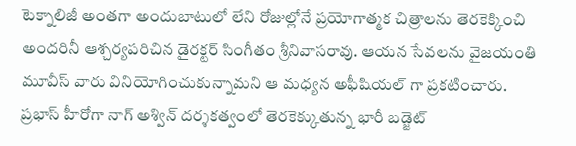టెక్నాలిజీ అంతగా అందుబాటులో లేని రోజుల్లోనే ప్రయోగాత్మక చిత్రాలను తెరకెక్కించి అందరినీ ఆశ్చర్యపరిచిన డైరక్టర్ సింగీతం శ్రీనివాసరావు. ఆయన సేవలను వైజయంతి మూవీస్ వారు వినియోగించుకున్నామని ఆ మధ్యన అఫీషియల్ గా ప్రకటించారు. ప్రభాస్ హీరోగా నాగ్ అశ్విన్ దర్శకత్వంలో తెరకెక్కుతున్న భారీ బడ్జెట్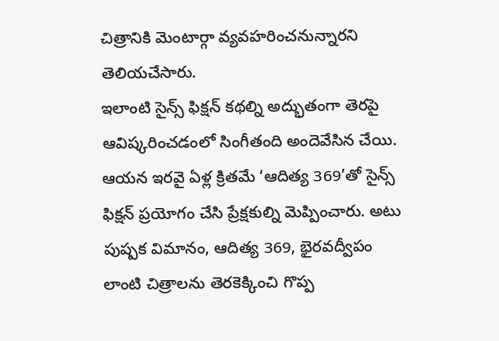చిత్రానికి మెంటార్గా వ్యవహరించనున్నారని తెలియచేసారు.
ఇలాంటి సైన్స్ ఫిక్షన్ కథల్ని అద్భుతంగా తెరపై ఆవిష్కరించడంలో సింగీతంది అందెవేసిన చేయి. ఆయన ఇరవై ఏళ్ల క్రితమే ‘ఆదిత్య 369’తో సైన్స్ ఫిక్షన్ ప్రయోగం చేసి ప్రేక్షకుల్ని మెప్పించారు. అటు పుష్పక విమానం, ఆదిత్య 369, భైరవద్వీపం లాంటి చిత్రాలను తెరకెక్కించి గొప్ప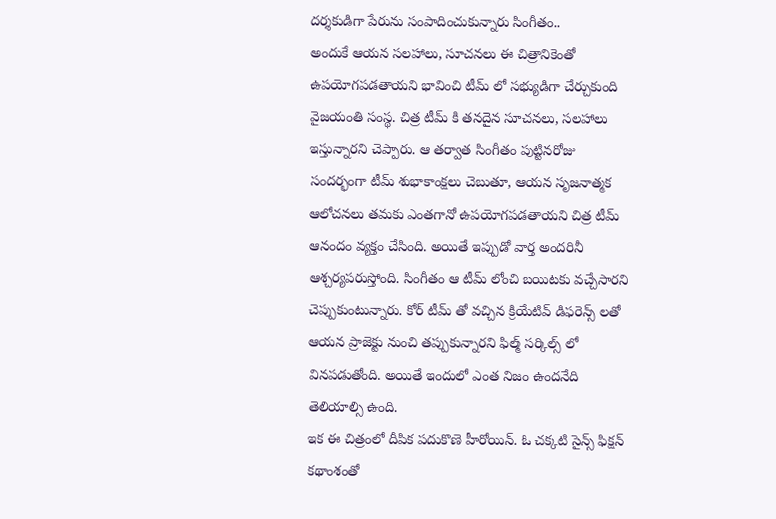దర్శకుడిగా పేరును సంపాదించుకున్నారు సింగీతం..
అందుకే ఆయన సలహాలు, సూచనలు ఈ చిత్రానికెంతో ఉపయోగపడతాయని భావించి టీమ్ లో సభ్యుడిగా చేర్చుకుంది వైజయంతి సంస్థ. చిత్ర టీమ్ కి తనదైన సూచనలు, సలహాలు ఇస్తున్నారని చెప్పారు. ఆ తర్వాత సింగీతం పుట్టినరోజు సందర్భంగా టీమ్ శుభాకాంక్షలు చెబుతూ, ఆయన సృజనాత్మక ఆలోచనలు తమకు ఎంతగానో ఉపయోగపడతాయని చిత్ర టీమ్ ఆనందం వ్యక్తం చేసింది. అయితే ఇప్పుడో వార్త అందరినీ ఆశ్చర్యపరుస్తోంది. సింగీతం ఆ టీమ్ లోంచి బయిటకు వచ్చేసారని చెప్పుకుంటున్నారు. కోర్ టీమ్ తో వచ్చిన క్రియేటివ్ డిఫరెన్స్ లతో ఆయన ప్రాజెక్టు నుంచి తప్పుకున్నారని ఫిల్మ్ సర్కిల్స్ లో వినపడుతోంది. అయితే ఇందులో ఎంత నిజం ఉందనేది తెలియాల్సి ఉంది.
ఇక ఈ చిత్రంలో దీపిక పదుకొణె హీరోయిన్. ఓ చక్కటి సైన్స్ ఫిక్షన్ కథాంశంతో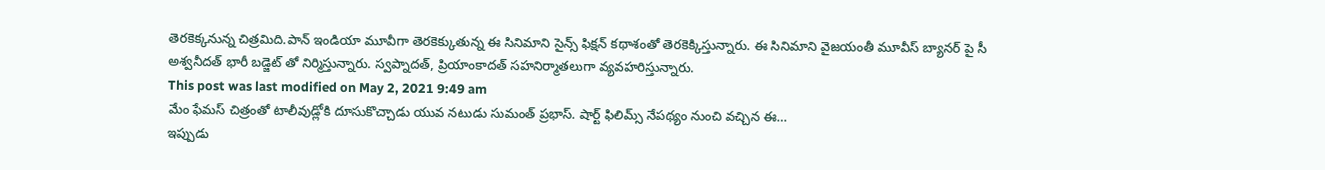తెరకెక్కనున్న చిత్రమిది.పాన్ ఇండియా మూవీగా తెరకెక్కుతున్న ఈ సినిమాని సైన్స్ ఫిక్షన్ కథాశంతో తెరకెక్కిస్తున్నారు. ఈ సినిమాని వైజయంతీ మూవీస్ బ్యానర్ పై సీ అశ్వనీదత్ భారీ బడ్జెట్ తో నిర్మిస్తున్నారు. స్వప్నాదత్, ప్రియాంకాదత్ సహనిర్మాతలుగా వ్యవహరిస్తున్నారు.
This post was last modified on May 2, 2021 9:49 am
మేం ఫేమస్ చిత్రంతో టాలీవుడ్లోకి దూసుకొచ్చాడు యువ నటుడు సుమంత్ ప్రభాస్. షార్ట్ ఫిలిమ్స్ నేపథ్యం నుంచి వచ్చిన ఈ…
ఇప్పుడు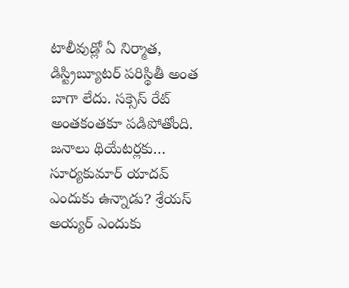టాలీవుడ్లో ఏ నిర్మాత, డిస్ట్రిబ్యూటర్ పరిస్థితీ అంత బాగా లేదు. సక్సెస్ రేట్ అంతకంతకూ పడిపోతోంది. జనాలు థియేటర్లకు…
సూర్యకుమార్ యాదవ్ ఎందుకు ఉన్నాడు? శ్రేయస్ అయ్యర్ ఎందుకు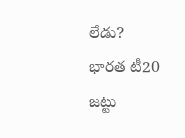లేడు? భారత టీ20 జట్టు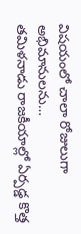విషయంలో చాలా రోజులుగా అభిమానులను…
తమిళనాడు రాజకీయాల్లో ఏర్పడ్డ కొత్త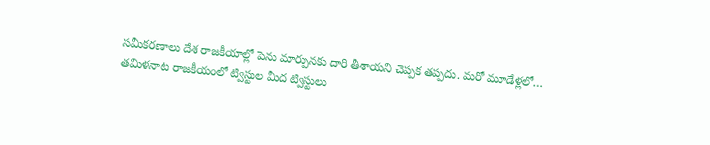సమీకరణాలు దేశ రాజకీయాల్లో పెను మార్పునకు దారి తీశాయని చెప్పక తప్పదు. మరో మూడేళ్లలో…
తమిళనాట రాజకీయంలో ట్విస్టుల మీద ట్విస్టులు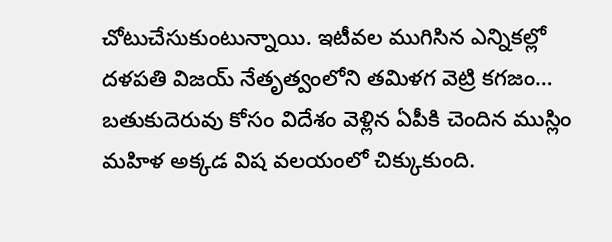చోటుచేసుకుంటున్నాయి. ఇటీవల ముగిసిన ఎన్నికల్లో దళపతి విజయ్ నేతృత్వంలోని తమిళగ వెట్రి కగజం…
బతుకుదెరువు కోసం విదేశం వెళ్లిన ఏపీకి చెందిన ముస్లిం మహిళ అక్కడ విష వలయంలో చిక్కుకుంది.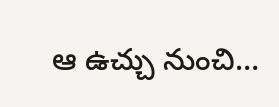ఆ ఉచ్చు నుంచి…